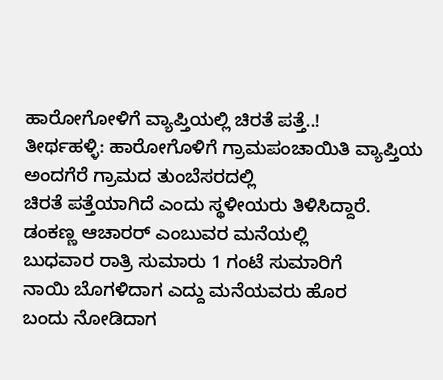ಹಾರೋಗೋಳಿಗೆ ವ್ಯಾಪ್ತಿಯಲ್ಲಿ ಚಿರತೆ ಪತ್ತೆ..!
ತೀರ್ಥಹಳ್ಳಿ: ಹಾರೋಗೊಳಿಗೆ ಗ್ರಾಮಪಂಚಾಯಿತಿ ವ್ಯಾಪ್ತಿಯ ಅಂದಗೆರೆ ಗ್ರಾಮದ ತುಂಬೆಸರದಲ್ಲಿ
ಚಿರತೆ ಪತ್ತೆಯಾಗಿದೆ ಎಂದು ಸ್ಥಳೀಯರು ತಿಳಿಸಿದ್ದಾರೆ.
ಡಂಕಣ್ಣ ಆಚಾರರ್ ಎಂಬುವರ ಮನೆಯಲ್ಲಿ
ಬುಧವಾರ ರಾತ್ರಿ ಸುಮಾರು 1 ಗಂಟೆ ಸುಮಾರಿಗೆ
ನಾಯಿ ಬೊಗಳಿದಾಗ ಎದ್ದು ಮನೆಯವರು ಹೊರ
ಬಂದು ನೋಡಿದಾಗ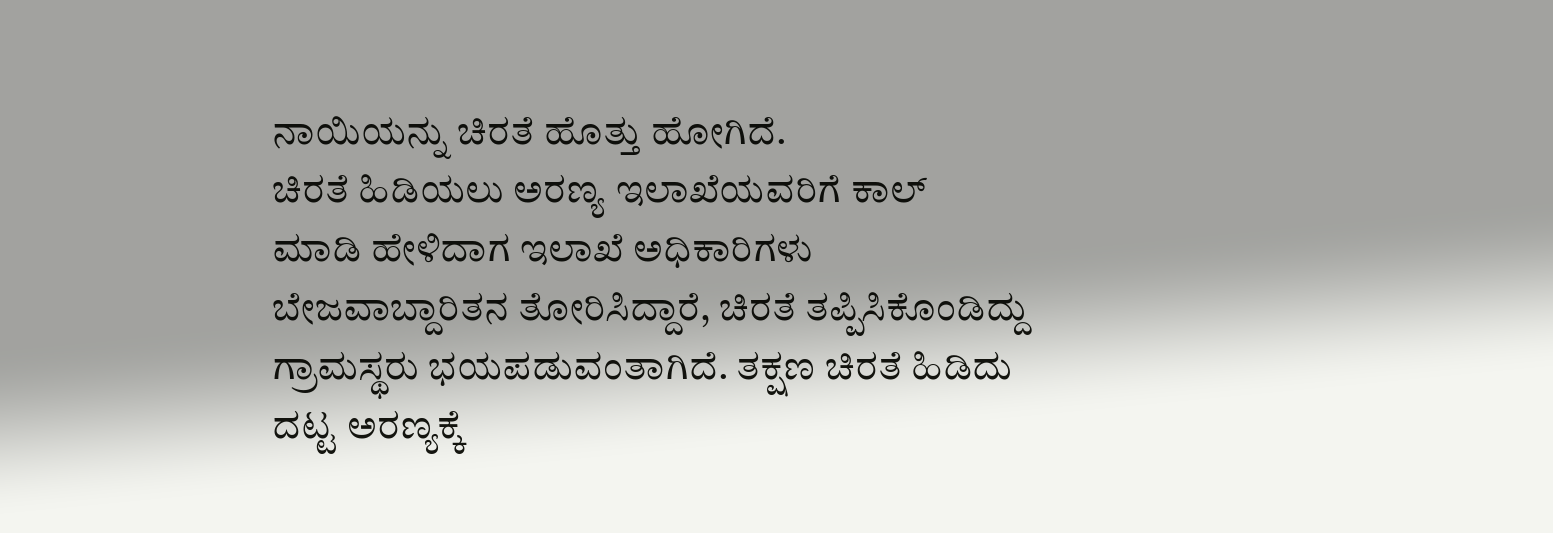ನಾಯಿಯನ್ನು ಚಿರತೆ ಹೊತ್ತು ಹೋಗಿದೆ.
ಚಿರತೆ ಹಿಡಿಯಲು ಅರಣ್ಯ ಇಲಾಖೆಯವರಿಗೆ ಕಾಲ್
ಮಾಡಿ ಹೇಳಿದಾಗ ಇಲಾಖೆ ಅಧಿಕಾರಿಗಳು
ಬೇಜವಾಬ್ದಾರಿತನ ತೋರಿಸಿದ್ದಾರೆ, ಚಿರತೆ ತಪ್ಪಿಸಿಕೊಂಡಿದ್ದು ಗ್ರಾಮಸ್ಥರು ಭಯಪಡುವಂತಾಗಿದೆ. ತಕ್ಷಣ ಚಿರತೆ ಹಿಡಿದು ದಟ್ಟ ಅರಣ್ಯಕ್ಕೆ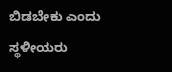ಬಿಡಬೇಕು ಎಂದು ಸ್ಥಳೀಯರು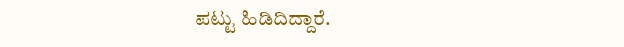ಪಟ್ಟು ಹಿಡಿದಿದ್ದಾರೆ.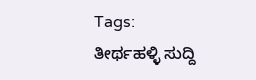Tags:
ತೀರ್ಥಹಳ್ಳಿ ಸುದ್ದಿ